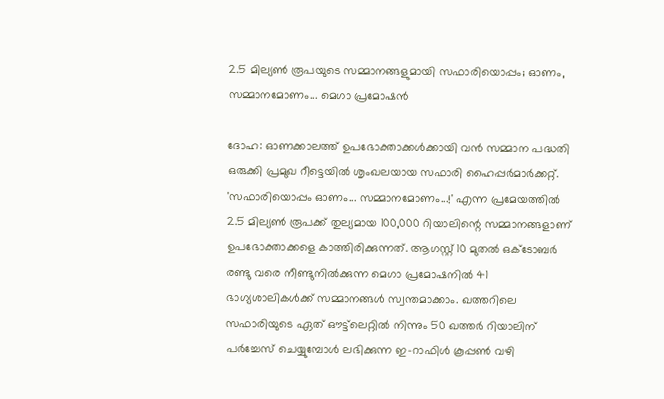2.5 മില്യണ്‍ രൂപയുടെ സമ്മാനങ്ങളുമായി സഫാരിയൊപ്പം; ഓണം, സമ്മാനമോണം... മെഗാ പ്രമോഷന്‍

ദോഹ: ഓണക്കാലത്ത് ഉപഭോക്താക്കള്‍ക്കായി വന്‍ സമ്മാന പദ്ധതി ഒരുക്കി പ്രമുഖ റീട്ടെയില്‍ ശൃംഖലയായ സഫാരി ഹൈപ്പര്‍മാര്‍ക്കറ്റ്. 'സഫാരിയൊപ്പം ഓണം... സമ്മാനമോണം...!' എന്ന പ്രമേയത്തില്‍ 2.5 മില്യണ്‍ രൂപക്ക് തുല്യമായ 100,000 റിയാലിന്റെ സമ്മാനങ്ങളാണ് ഉപഭോക്താക്കളെ കാത്തിരിക്കുന്നത്. ആഗസ്റ്റ് 10 മുതല്‍ ഒക്ടോബര്‍ രണ്ടു വരെ നീണ്ടുനിൽക്കുന്ന മെഗാ പ്രമോഷനിൽ 41 ഭാഗ്യശാലികള്‍ക്ക് സമ്മാനങ്ങള്‍ സ്വന്തമാക്കാം. ഖത്തറിലെ സഫാരിയുടെ ഏത് ഔട്ട്‌ലെറ്റില്‍ നിന്നും 50 ഖത്തര്‍ റിയാലിന് പര്‍ച്ചേസ് ചെയ്യുമ്പോള്‍ ലഭിക്കുന്ന ഇ-റാഫിള്‍ കൂപ്പണ്‍ വഴി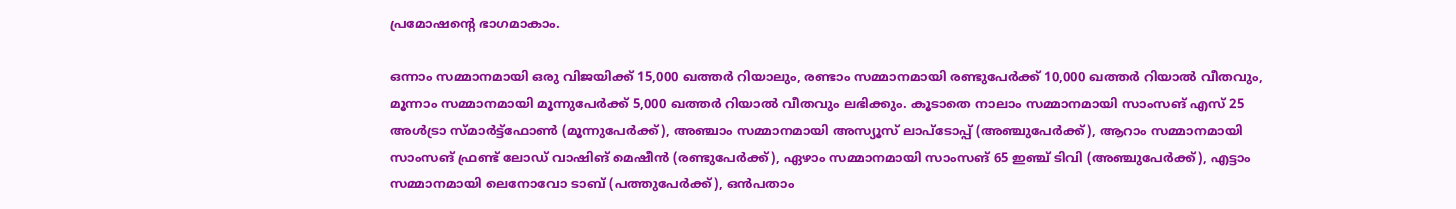പ്രമോഷന്റെ ഭാഗമാകാം.

ഒന്നാം സമ്മാനമായി ഒരു വിജയിക്ക് 15,000 ഖത്തര്‍ റിയാലും, രണ്ടാം സമ്മാനമായി രണ്ടുപേര്‍ക്ക് 10,000 ഖത്തര്‍ റിയാല്‍ വീതവും, മൂന്നാം സമ്മാനമായി മൂന്നുപേര്‍ക്ക് 5,000 ഖത്തര്‍ റിയാല്‍ വീതവും ലഭിക്കും. കൂടാതെ നാലാം സമ്മാനമായി സാംസങ് എസ് 25 അള്‍ട്രാ സ്മാര്‍ട്ട്‌ഫോണ്‍ (മൂന്നുപേര്‍ക്ക്), അഞ്ചാം സമ്മാനമായി അസ്യൂസ് ലാപ്‌ടോപ്പ് (അഞ്ചുപേര്‍ക്ക്), ആറാം സമ്മാനമായി സാംസങ് ഫ്രണ്ട് ലോഡ് വാഷിങ് മെഷീന്‍ (രണ്ടുപേര്‍ക്ക്), ഏഴാം സമ്മാനമായി സാംസങ് 65 ഇഞ്ച് ടിവി (അഞ്ചുപേര്‍ക്ക്), എട്ടാം സമ്മാനമായി ലെനോവോ ടാബ് (പത്തുപേര്‍ക്ക്), ഒന്‍പതാം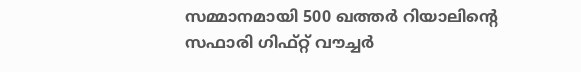സമ്മാനമായി 500 ഖത്തര്‍ റിയാലിന്റെ സഫാരി ഗിഫ്റ്റ് വൗച്ചര്‍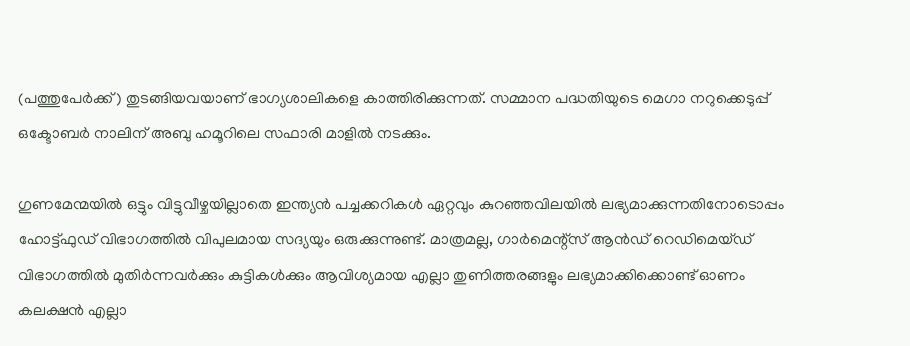(പത്തുപേര്‍ക്ക്) തുടങ്ങിയവയാണ് ഭാഗ്യശാലികളെ കാത്തിരിക്കുന്നത്. സമ്മാന പദ്ധതിയുടെ മെഗാ നറുക്കെടുപ്പ് ഒക്ടോബര്‍ നാലിന് അബു ഹമൂറിലെ സഫാരി മാളില്‍ നടക്കും.

ഗുണമേന്മയില്‍ ഒട്ടും വിട്ടുവീഴ്ചയില്ലാതെ ഇന്ത്യന്‍ പച്ചക്കറികള്‍ ഏറ്റവും കുറഞ്ഞവിലയില്‍ ലഭ്യമാക്കുന്നതിനോടൊപ്പം ഹോട്ട്ഫുഡ് വിഭാഗത്തില്‍ വിപുലമായ സദ്യയും ഒരുക്കുന്നുണ്ട്. മാത്രമല്ല, ഗാര്‍മെന്റ്‌സ് ആൻഡ് റെഡിമെയ്ഡ് വിഭാഗത്തില്‍ മുതിര്‍ന്നവര്‍ക്കും കുട്ടികള്‍ക്കും ആവിശ്യമായ എല്ലാ തുണിത്തരങ്ങളും ലഭ്യമാക്കിക്കൊണ്ട് ഓണം കലക്ഷന്‍ എല്ലാ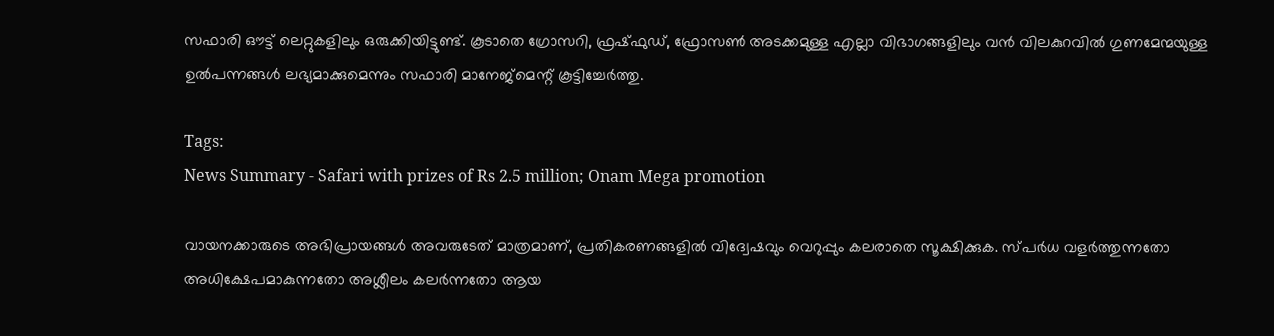സഫാരി ഔട്ട് ലെറ്റുകളിലും ഒരുക്കിയിട്ടുണ്ട്. കൂടാതെ ഗ്രോസറി, ഫ്രഷ്ഫുഡ്, ഫ്രോസണ്‍ അടക്കമുള്ള എല്ലാ വിഭാഗങ്ങളിലും വന്‍ വിലകുറവില്‍ ഗുണമേന്മയുള്ള ഉൽപന്നങ്ങൾ ലഭ്യമാക്കുമെന്നും സഫാരി മാനേജ്‌മെന്റ് കൂട്ടിച്ചേര്‍ത്തു.

Tags:
News Summary - Safari with prizes of Rs 2.5 million; Onam Mega promotion

വായനക്കാരുടെ അഭിപ്രായങ്ങള്‍ അവരുടേത് മാത്രമാണ്, പ്രതികരണങ്ങളിൽ വിദ്വേഷവും വെറുപ്പും കലരാതെ സൂക്ഷിക്കുക. സ്പർധ വളർത്തുന്നതോ അധിക്ഷേപമാകുന്നതോ അശ്ലീലം കലർന്നതോ ആയ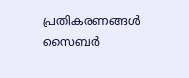പ്രതികരണങ്ങൾ സൈബർ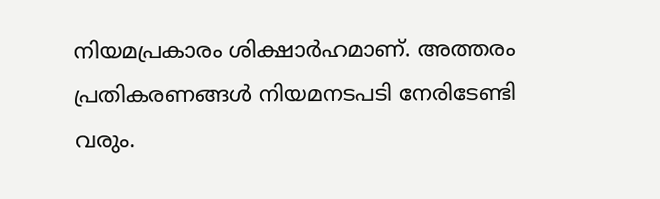നിയമപ്രകാരം ശിക്ഷാർഹമാണ്. അത്തരം പ്രതികരണങ്ങൾ നിയമനടപടി നേരിടേണ്ടി വരും.